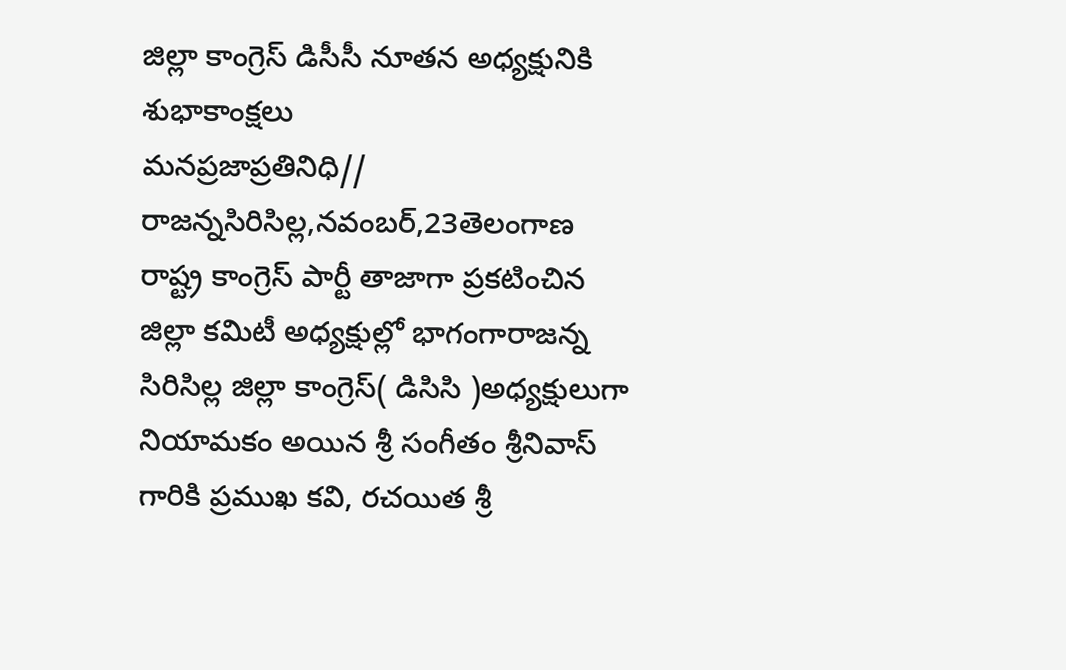జిల్లా కాంగ్రెస్ డిసీసీ నూతన అధ్యక్షునికి శుభాకాంక్షలు
మనప్రజాప్రతినిధి// రాజన్నసిరిసిల్ల,నవంబర్,23తెలంగాణ రాష్ట్ర కాంగ్రెస్ పార్టీ తాజాగా ప్రకటించిన జిల్లా కమిటీ అధ్యక్షుల్లో భాగంగారాజన్న సిరిసిల్ల జిల్లా కాంగ్రెస్( డిసిసి )అధ్యక్షులుగా నియామకం అయిన శ్రీ సంగీతం శ్రీనివాస్ గారికి ప్రముఖ కవి, రచయిత శ్రీ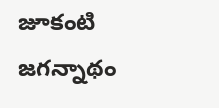జూకంటి జగన్నాథం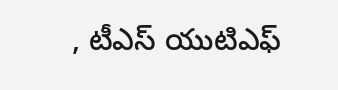, టీఎస్ యుటిఎఫ్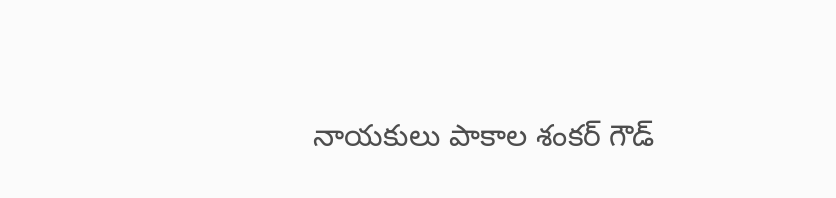నాయకులు పాకాల శంకర్ గౌడ్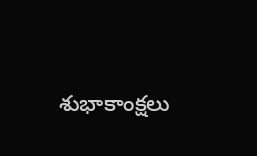శుభాకాంక్షలు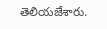తెలియజేశారు.